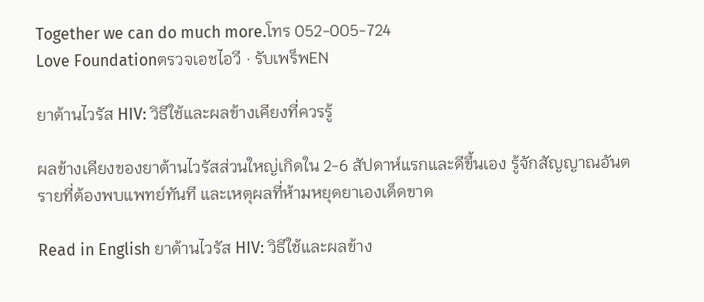Together we can do much more.โทร 052-005-724
Love Foundationตรวจเอชไอวี · รับเพร็พEN

ยาต้านไวรัส HIV: วิธีใช้และผลข้างเคียงที่ควรรู้

ผลข้างเคียงของยาต้านไวรัสส่วนใหญ่เกิดใน 2-6 สัปดาห์แรกและดีขึ้นเอง รู้จักสัญญาณอันตรายที่ต้องพบแพทย์ทันที และเหตุผลที่ห้ามหยุดยาเองเด็ดขาด

Read in English ยาต้านไวรัส HIV: วิธีใช้และผลข้าง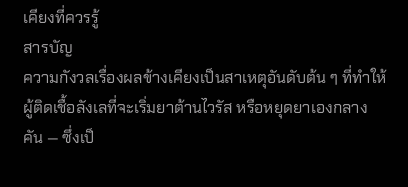เคียงที่ควรรู้
สารบัญ
ความกังวลเรื่องผลข้างเคียงเป็นสาเหตุอันดับต้น ๆ ที่ทำให้ผู้ติดเชื้อลังเลที่จะเริ่มยาต้านไวรัส หรือหยุดยาเองกลางคัน — ซึ่งเป็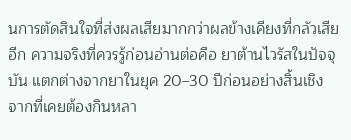นการตัดสินใจที่ส่งผลเสียมากกว่าผลข้างเคียงที่กลัวเสียอีก ความจริงที่ควรรู้ก่อนอ่านต่อคือ ยาต้านไวรัสในปัจจุบัน แตกต่างจากยาในยุค 20–30 ปีก่อนอย่างสิ้นเชิง จากที่เคยต้องกินหลา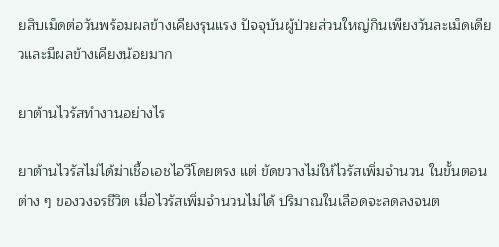ยสิบเม็ดต่อวันพร้อมผลข้างเคียงรุนแรง ปัจจุบันผู้ป่วยส่วนใหญ่กินเพียงวันละเม็ดเดียวและมีผลข้างเคียงน้อยมาก

ยาต้านไวรัสทำงานอย่างไร

ยาต้านไวรัสไม่ได้ฆ่าเชื้อเอชไอวีโดยตรง แต่ ขัดขวางไม่ให้ไวรัสเพิ่มจำนวน ในขั้นตอนต่าง ๆ ของวงจรชีวิต เมื่อไวรัสเพิ่มจำนวนไม่ได้ ปริมาณในเลือดจะลดลงจนต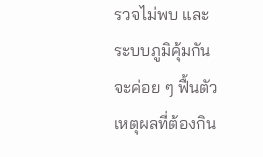รวจไม่พบ และระบบภูมิคุ้มกันจะค่อย ๆ ฟื้นตัว เหตุผลที่ต้องกิน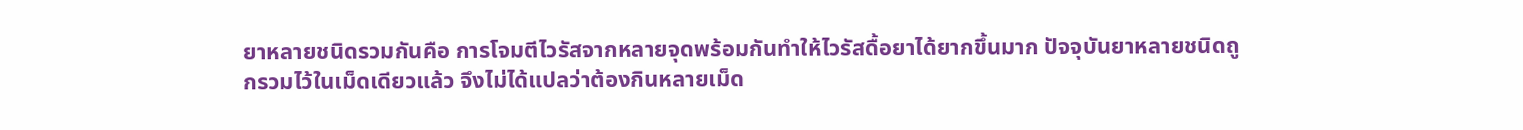ยาหลายชนิดรวมกันคือ การโจมตีไวรัสจากหลายจุดพร้อมกันทำให้ไวรัสดื้อยาได้ยากขึ้นมาก ปัจจุบันยาหลายชนิดถูกรวมไว้ในเม็ดเดียวแล้ว จึงไม่ได้แปลว่าต้องกินหลายเม็ด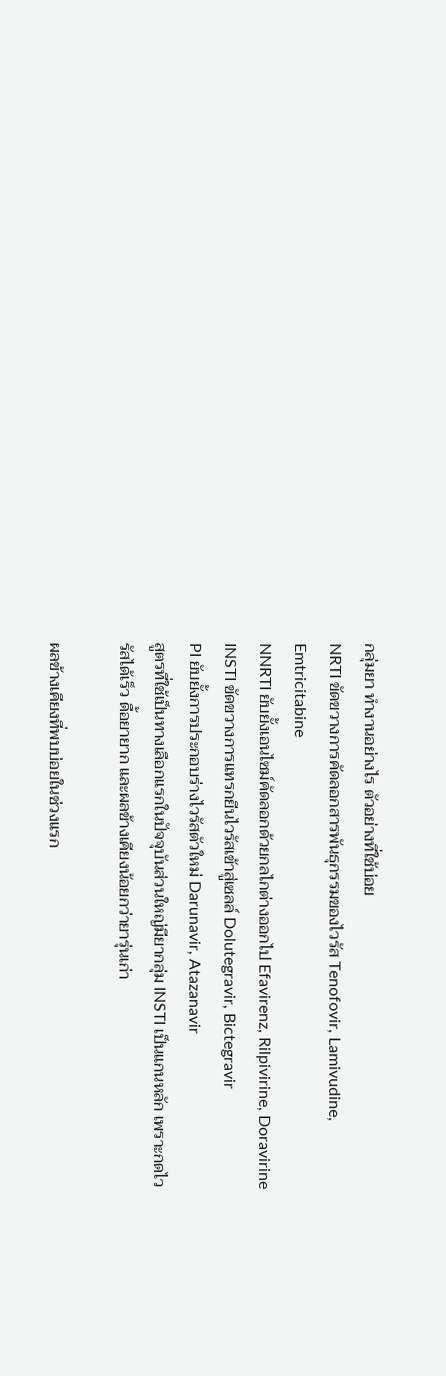กลุ่มยา ทำงานอย่างไร ตัวอย่างที่ใช้บ่อย
NRTI ขัดขวางการคัดลอกสารพันธุกรรมของไวรัส Tenofovir, Lamivudine, Emtricitabine
NNRTI ยับยั้งเอนไซม์คัดลอกด้วยกลไกต่างออกไป Efavirenz, Rilpivirine, Doravirine
INSTI ขัดขวางการแทรกยีนไวรัสเข้าสู่เซลล์ Dolutegravir, Bictegravir
PI ยับยั้งการประกอบร่างไวรัสตัวใหม่ Darunavir, Atazanavir
สูตรที่ใช้เป็นทางเลือกแรกในปัจจุบันส่วนใหญ่มียากลุ่ม INSTI เป็นแกนหลัก เพราะกดไวรัสได้เร็ว ดื้อยายาก และผลข้างเคียงน้อยกว่ายารุ่นเก่า

ผลข้างเคียงที่พบบ่อยในช่วงแรก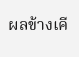ผลข้างเคี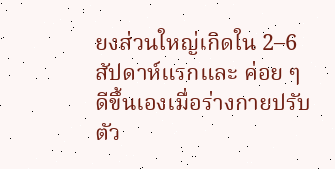ยงส่วนใหญ่เกิดใน 2–6 สัปดาห์แรกและ ค่อย ๆ ดีขึ้นเองเมื่อร่างกายปรับตัว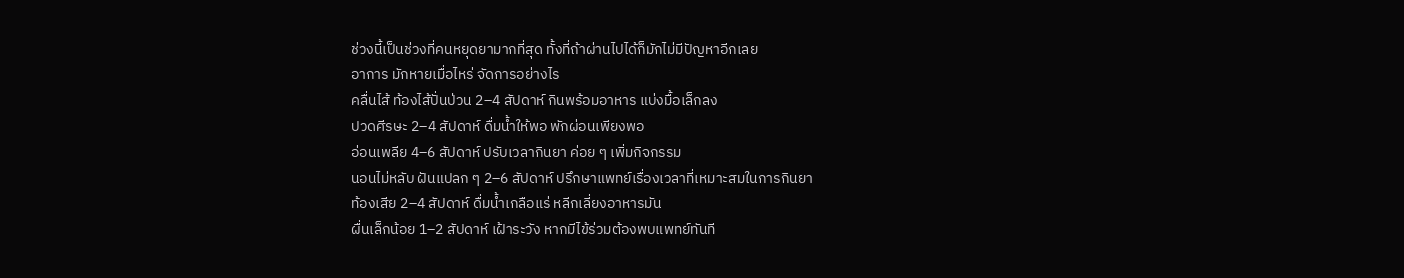ช่วงนี้เป็นช่วงที่คนหยุดยามากที่สุด ทั้งที่ถ้าผ่านไปได้ก็มักไม่มีปัญหาอีกเลย
อาการ มักหายเมื่อไหร่ จัดการอย่างไร
คลื่นไส้ ท้องไส้ปั่นป่วน 2–4 สัปดาห์ กินพร้อมอาหาร แบ่งมื้อเล็กลง
ปวดศีรษะ 2–4 สัปดาห์ ดื่มน้ำให้พอ พักผ่อนเพียงพอ
อ่อนเพลีย 4–6 สัปดาห์ ปรับเวลากินยา ค่อย ๆ เพิ่มกิจกรรม
นอนไม่หลับ ฝันแปลก ๆ 2–6 สัปดาห์ ปรึกษาแพทย์เรื่องเวลาที่เหมาะสมในการกินยา
ท้องเสีย 2–4 สัปดาห์ ดื่มน้ำเกลือแร่ หลีกเลี่ยงอาหารมัน
ผื่นเล็กน้อย 1–2 สัปดาห์ เฝ้าระวัง หากมีไข้ร่วมต้องพบแพทย์ทันที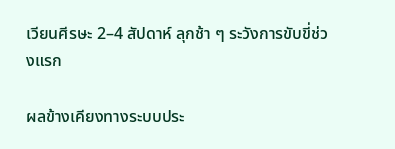เวียนศีรษะ 2–4 สัปดาห์ ลุกช้า ๆ ระวังการขับขี่ช่วงแรก

ผลข้างเคียงทางระบบประ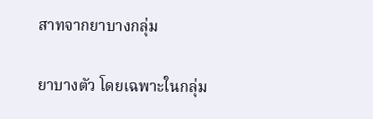สาทจากยาบางกลุ่ม

ยาบางตัว โดยเฉพาะในกลุ่ม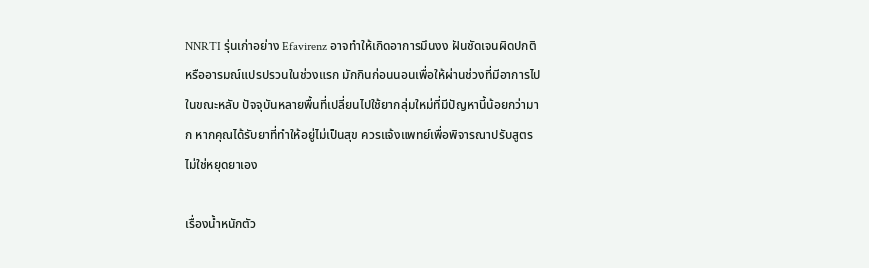NNRTI รุ่นเก่าอย่าง Efavirenz อาจทำให้เกิดอาการมึนงง ฝันชัดเจนผิดปกติ หรืออารมณ์แปรปรวนในช่วงแรก มักกินก่อนนอนเพื่อให้ผ่านช่วงที่มีอาการไปในขณะหลับ ปัจจุบันหลายพื้นที่เปลี่ยนไปใช้ยากลุ่มใหม่ที่มีปัญหานี้น้อยกว่ามาก หากคุณได้รับยาที่ทำให้อยู่ไม่เป็นสุข ควรแจ้งแพทย์เพื่อพิจารณาปรับสูตร ไม่ใช่หยุดยาเอง

เรื่องน้ำหนักตัว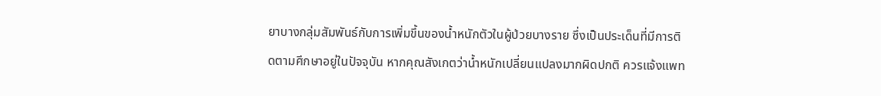ยาบางกลุ่มสัมพันธ์กับการเพิ่มขึ้นของน้ำหนักตัวในผู้ป่วยบางราย ซึ่งเป็นประเด็นที่มีการติดตามศึกษาอยู่ในปัจจุบัน หากคุณสังเกตว่าน้ำหนักเปลี่ยนแปลงมากผิดปกติ ควรแจ้งแพท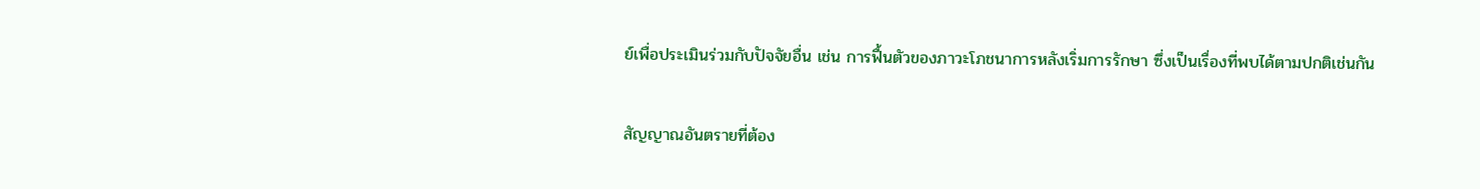ย์เพื่อประเมินร่วมกับปัจจัยอื่น เช่น การฟื้นตัวของภาวะโภชนาการหลังเริ่มการรักษา ซึ่งเป็นเรื่องที่พบได้ตามปกติเช่นกัน

สัญญาณอันตรายที่ต้อง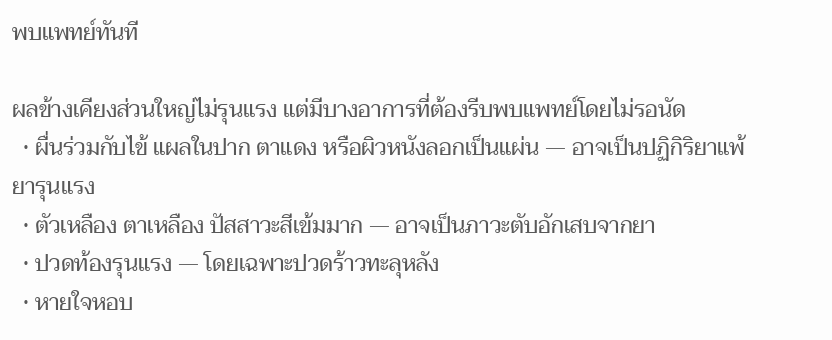พบแพทย์ทันที

ผลข้างเคียงส่วนใหญ่ไม่รุนแรง แต่มีบางอาการที่ต้องรีบพบแพทย์โดยไม่รอนัด
  • ผื่นร่วมกับไข้ แผลในปาก ตาแดง หรือผิวหนังลอกเป็นแผ่น — อาจเป็นปฏิกิริยาแพ้ยารุนแรง
  • ตัวเหลือง ตาเหลือง ปัสสาวะสีเข้มมาก — อาจเป็นภาวะตับอักเสบจากยา
  • ปวดท้องรุนแรง — โดยเฉพาะปวดร้าวทะลุหลัง
  • หายใจหอบ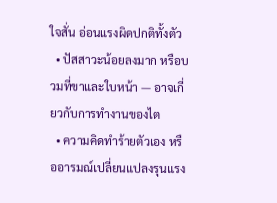ใจสั่น อ่อนแรงผิดปกติทั้งตัว
  • ปัสสาวะน้อยลงมาก หรือบวมที่ขาและใบหน้า — อาจเกี่ยวกับการทำงานของไต
  • ความคิดทำร้ายตัวเอง หรืออารมณ์เปลี่ยนแปลงรุนแรง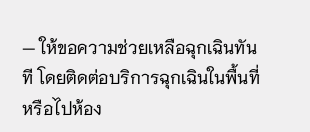— ให้ขอความช่วยเหลือฉุกเฉินทันที โดยติดต่อบริการฉุกเฉินในพื้นที่หรือไปห้อง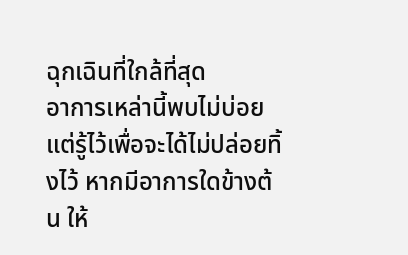ฉุกเฉินที่ใกล้ที่สุด
อาการเหล่านี้พบไม่บ่อย แต่รู้ไว้เพื่อจะได้ไม่ปล่อยทิ้งไว้ หากมีอาการใดข้างต้น ให้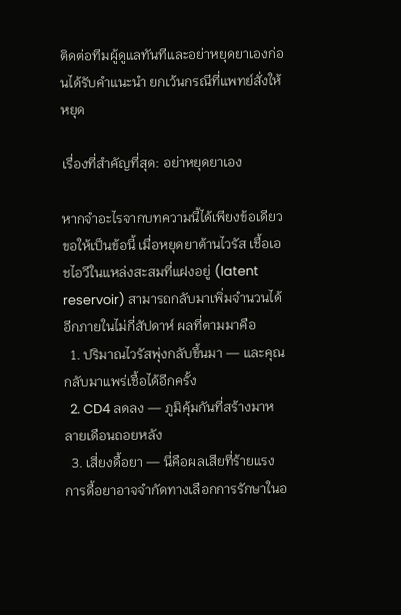ติดต่อทีมผู้ดูแลทันทีและอย่าหยุดยาเองก่อนได้รับคำแนะนำ ยกเว้นกรณีที่แพทย์สั่งให้หยุด

เรื่องที่สำคัญที่สุด: อย่าหยุดยาเอง

หากจำอะไรจากบทความนี้ได้เพียงข้อเดียว ขอให้เป็นข้อนี้ เมื่อหยุดยาต้านไวรัส เชื้อเอชไอวีในแหล่งสะสมที่แฝงอยู่ (latent reservoir) สามารถกลับมาเพิ่มจำนวนได้อีกภายในไม่กี่สัปดาห์ ผลที่ตามมาคือ
  1. ปริมาณไวรัสพุ่งกลับขึ้นมา — และคุณกลับมาแพร่เชื้อได้อีกครั้ง
  2. CD4 ลดลง — ภูมิคุ้มกันที่สร้างมาหลายเดือนถอยหลัง
  3. เสี่ยงดื้อยา — นี่คือผลเสียที่ร้ายแรง การดื้อยาอาจจำกัดทางเลือกการรักษาในอ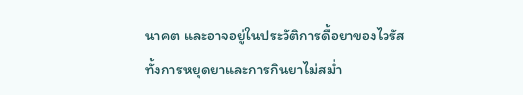นาคต และอาจอยู่ในประวัติการดื้อยาของไวรัส
ทั้งการหยุดยาและการกินยาไม่สม่ำ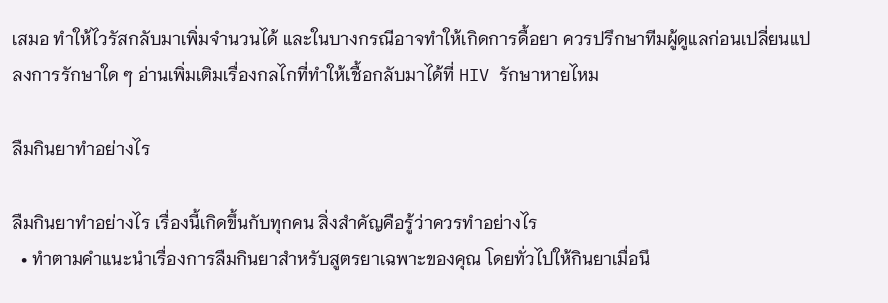เสมอ ทำให้ไวรัสกลับมาเพิ่มจำนวนได้ และในบางกรณีอาจทำให้เกิดการดื้อยา ควรปรึกษาทีมผู้ดูแลก่อนเปลี่ยนแปลงการรักษาใด ๆ อ่านเพิ่มเติมเรื่องกลไกที่ทำให้เชื้อกลับมาได้ที่ HIV รักษาหายไหม

ลืมกินยาทำอย่างไร

ลืมกินยาทำอย่างไร เรื่องนี้เกิดขึ้นกับทุกคน สิ่งสำคัญคือรู้ว่าควรทำอย่างไร
  • ทำตามคำแนะนำเรื่องการลืมกินยาสำหรับสูตรยาเฉพาะของคุณ โดยทั่วไปให้กินยาเมื่อนึ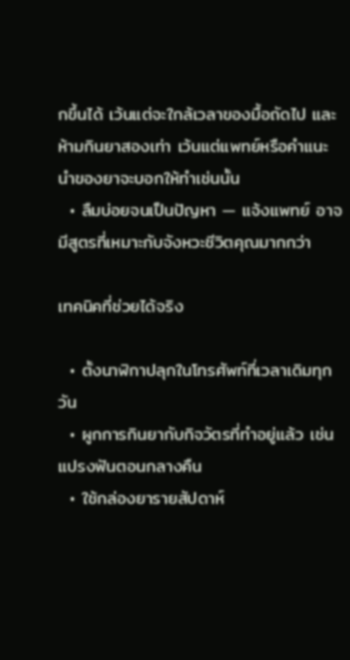กขึ้นได้ เว้นแต่จะใกล้เวลาของมื้อถัดไป และห้ามกินยาสองเท่า เว้นแต่แพทย์หรือคำแนะนำของยาจะบอกให้ทำเช่นนั้น
  • ลืมบ่อยจนเป็นปัญหา — แจ้งแพทย์ อาจมีสูตรที่เหมาะกับจังหวะชีวิตคุณมากกว่า

เทคนิคที่ช่วยได้จริง

  • ตั้งนาฬิกาปลุกในโทรศัพท์ที่เวลาเดิมทุกวัน
  • ผูกการกินยากับกิจวัตรที่ทำอยู่แล้ว เช่น แปรงฟันตอนกลางคืน
  • ใช้กล่องยารายสัปดาห์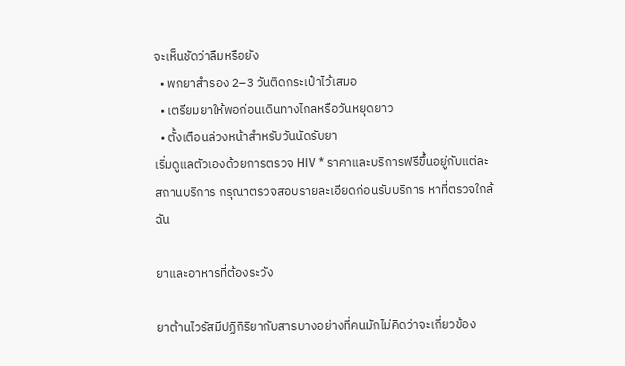จะเห็นชัดว่าลืมหรือยัง
  • พกยาสำรอง 2–3 วันติดกระเป๋าไว้เสมอ
  • เตรียมยาให้พอก่อนเดินทางไกลหรือวันหยุดยาว
  • ตั้งเตือนล่วงหน้าสำหรับวันนัดรับยา
เริ่มดูแลตัวเองด้วยการตรวจ HIV * ราคาและบริการฟรีขึ้นอยู่กับแต่ละสถานบริการ กรุณาตรวจสอบรายละเอียดก่อนรับบริการ หาที่ตรวจใกล้ฉัน

ยาและอาหารที่ต้องระวัง

ยาต้านไวรัสมีปฏิกิริยากับสารบางอย่างที่คนมักไม่คิดว่าจะเกี่ยวข้อง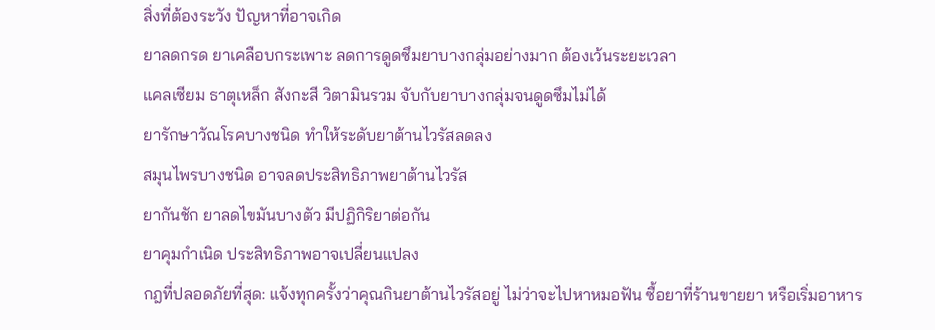สิ่งที่ต้องระวัง ปัญหาที่อาจเกิด
ยาลดกรด ยาเคลือบกระเพาะ ลดการดูดซึมยาบางกลุ่มอย่างมาก ต้องเว้นระยะเวลา
แคลเซียม ธาตุเหล็ก สังกะสี วิตามินรวม จับกับยาบางกลุ่มจนดูดซึมไม่ได้
ยารักษาวัณโรคบางชนิด ทำให้ระดับยาต้านไวรัสลดลง
สมุนไพรบางชนิด อาจลดประสิทธิภาพยาต้านไวรัส
ยากันชัก ยาลดไขมันบางตัว มีปฏิกิริยาต่อกัน
ยาคุมกำเนิด ประสิทธิภาพอาจเปลี่ยนแปลง
กฎที่ปลอดภัยที่สุด: แจ้งทุกครั้งว่าคุณกินยาต้านไวรัสอยู่ ไม่ว่าจะไปหาหมอฟัน ซื้อยาที่ร้านขายยา หรือเริ่มอาหาร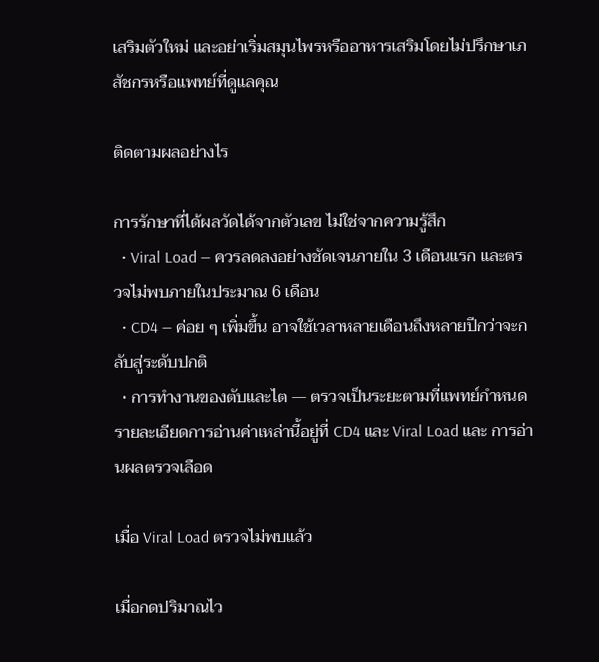เสริมตัวใหม่ และอย่าเริ่มสมุนไพรหรืออาหารเสริมโดยไม่ปรึกษาเภสัชกรหรือแพทย์ที่ดูแลคุณ

ติดตามผลอย่างไร

การรักษาที่ได้ผลวัดได้จากตัวเลข ไม่ใช่จากความรู้สึก
  • Viral Load — ควรลดลงอย่างชัดเจนภายใน 3 เดือนแรก และตรวจไม่พบภายในประมาณ 6 เดือน
  • CD4 — ค่อย ๆ เพิ่มขึ้น อาจใช้เวลาหลายเดือนถึงหลายปีกว่าจะกลับสู่ระดับปกติ
  • การทำงานของตับและไต — ตรวจเป็นระยะตามที่แพทย์กำหนด
รายละเอียดการอ่านค่าเหล่านี้อยู่ที่ CD4 และ Viral Load และ การอ่านผลตรวจเลือด

เมื่อ Viral Load ตรวจไม่พบแล้ว

เมื่อกดปริมาณไว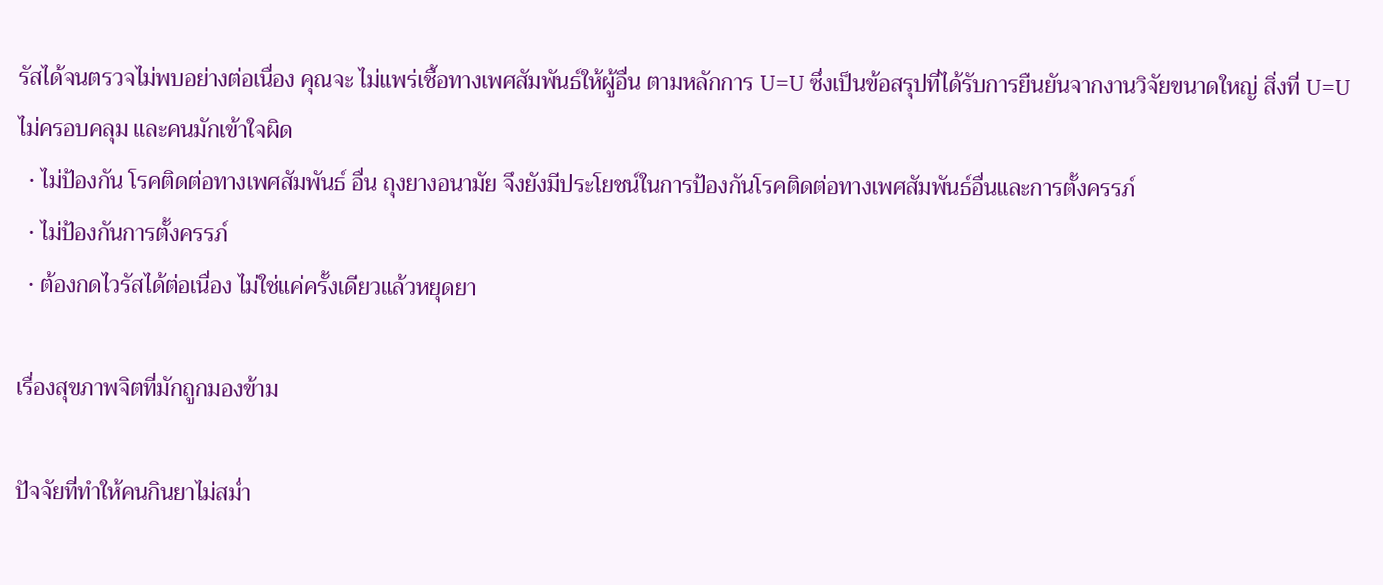รัสได้จนตรวจไม่พบอย่างต่อเนื่อง คุณจะ ไม่แพร่เชื้อทางเพศสัมพันธ์ให้ผู้อื่น ตามหลักการ U=U ซึ่งเป็นข้อสรุปที่ได้รับการยืนยันจากงานวิจัยขนาดใหญ่ สิ่งที่ U=U ไม่ครอบคลุม และคนมักเข้าใจผิด
  • ไม่ป้องกัน โรคติดต่อทางเพศสัมพันธ์ อื่น ถุงยางอนามัย จึงยังมีประโยชน์ในการป้องกันโรคติดต่อทางเพศสัมพันธ์อื่นและการตั้งครรภ์
  • ไม่ป้องกันการตั้งครรภ์
  • ต้องกดไวรัสได้ต่อเนื่อง ไม่ใช่แค่ครั้งเดียวแล้วหยุดยา

เรื่องสุขภาพจิตที่มักถูกมองข้าม

ปัจจัยที่ทำให้คนกินยาไม่สม่ำ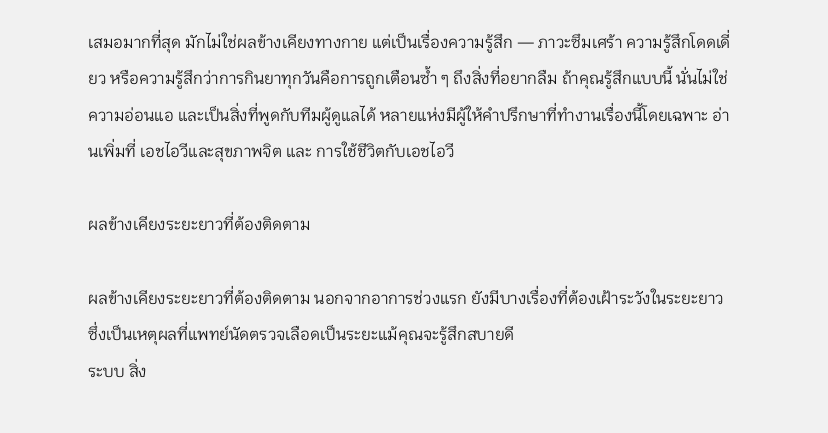เสมอมากที่สุด มักไม่ใช่ผลข้างเคียงทางกาย แต่เป็นเรื่องความรู้สึก — ภาวะซึมเศร้า ความรู้สึกโดดเดี่ยว หรือความรู้สึกว่าการกินยาทุกวันคือการถูกเตือนซ้ำ ๆ ถึงสิ่งที่อยากลืม ถ้าคุณรู้สึกแบบนี้ นั่นไม่ใช่ความอ่อนแอ และเป็นสิ่งที่พูดกับทีมผู้ดูแลได้ หลายแห่งมีผู้ให้คำปรึกษาที่ทำงานเรื่องนี้โดยเฉพาะ อ่านเพิ่มที่ เอชไอวีและสุขภาพจิต และ การใช้ชีวิตกับเอชไอวี

ผลข้างเคียงระยะยาวที่ต้องติดตาม

ผลข้างเคียงระยะยาวที่ต้องติดตาม นอกจากอาการช่วงแรก ยังมีบางเรื่องที่ต้องเฝ้าระวังในระยะยาว ซึ่งเป็นเหตุผลที่แพทย์นัดตรวจเลือดเป็นระยะแม้คุณจะรู้สึกสบายดี
ระบบ สิ่ง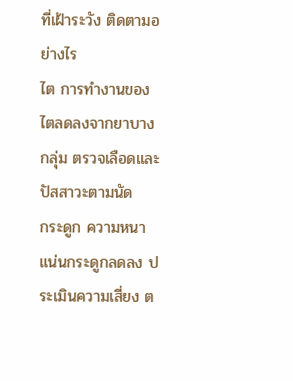ที่เฝ้าระวัง ติดตามอย่างไร
ไต การทำงานของไตลดลงจากยาบางกลุ่ม ตรวจเลือดและปัสสาวะตามนัด
กระดูก ความหนาแน่นกระดูกลดลง ประเมินความเสี่ยง ต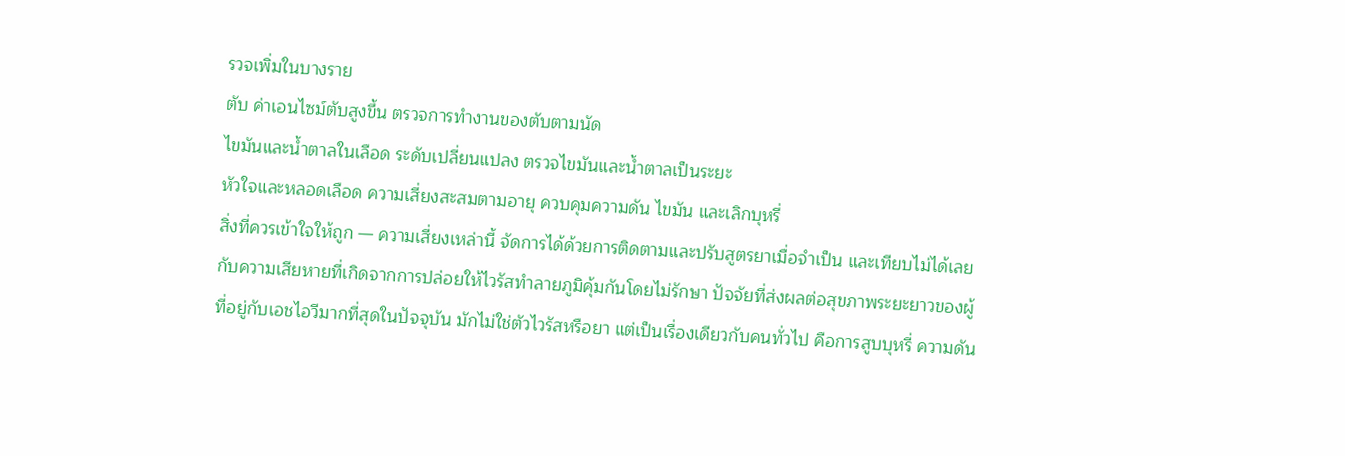รวจเพิ่มในบางราย
ตับ ค่าเอนไซม์ตับสูงขึ้น ตรวจการทำงานของตับตามนัด
ไขมันและน้ำตาลในเลือด ระดับเปลี่ยนแปลง ตรวจไขมันและน้ำตาลเป็นระยะ
หัวใจและหลอดเลือด ความเสี่ยงสะสมตามอายุ ควบคุมความดัน ไขมัน และเลิกบุหรี่
สิ่งที่ควรเข้าใจให้ถูก — ความเสี่ยงเหล่านี้ จัดการได้ด้วยการติดตามและปรับสูตรยาเมื่อจำเป็น และเทียบไม่ได้เลยกับความเสียหายที่เกิดจากการปล่อยให้ไวรัสทำลายภูมิคุ้มกันโดยไม่รักษา ปัจจัยที่ส่งผลต่อสุขภาพระยะยาวของผู้ที่อยู่กับเอชไอวีมากที่สุดในปัจจุบัน มักไม่ใช่ตัวไวรัสหรือยา แต่เป็นเรื่องเดียวกับคนทั่วไป คือการสูบบุหรี่ ความดัน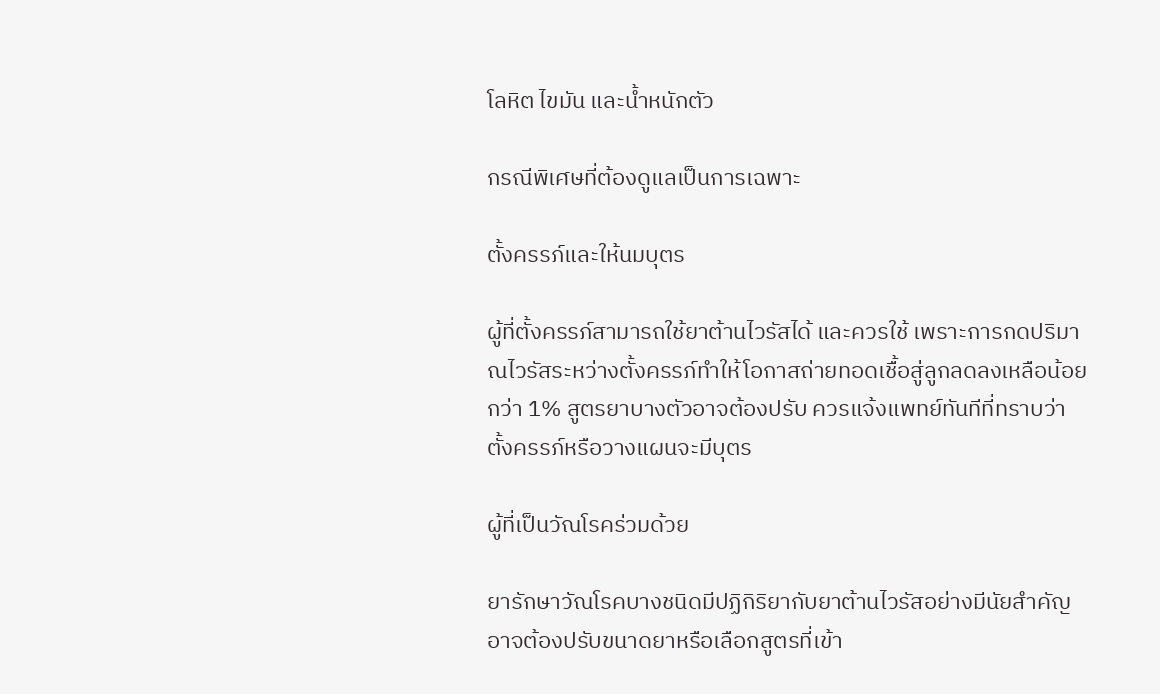โลหิต ไขมัน และน้ำหนักตัว

กรณีพิเศษที่ต้องดูแลเป็นการเฉพาะ

ตั้งครรภ์และให้นมบุตร

ผู้ที่ตั้งครรภ์สามารถใช้ยาต้านไวรัสได้ และควรใช้ เพราะการกดปริมาณไวรัสระหว่างตั้งครรภ์ทำให้โอกาสถ่ายทอดเชื้อสู่ลูกลดลงเหลือน้อยกว่า 1% สูตรยาบางตัวอาจต้องปรับ ควรแจ้งแพทย์ทันทีที่ทราบว่าตั้งครรภ์หรือวางแผนจะมีบุตร

ผู้ที่เป็นวัณโรคร่วมด้วย

ยารักษาวัณโรคบางชนิดมีปฏิกิริยากับยาต้านไวรัสอย่างมีนัยสำคัญ อาจต้องปรับขนาดยาหรือเลือกสูตรที่เข้า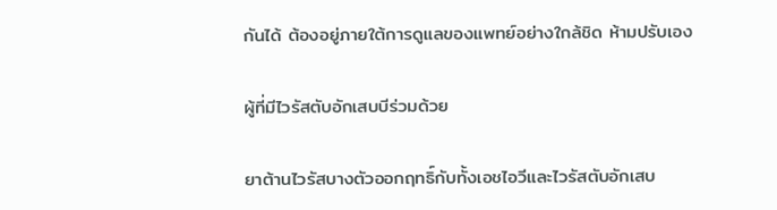กันได้ ต้องอยู่ภายใต้การดูแลของแพทย์อย่างใกล้ชิด ห้ามปรับเอง

ผู้ที่มีไวรัสตับอักเสบบีร่วมด้วย

ยาต้านไวรัสบางตัวออกฤทธิ์กับทั้งเอชไอวีและไวรัสตับอักเสบ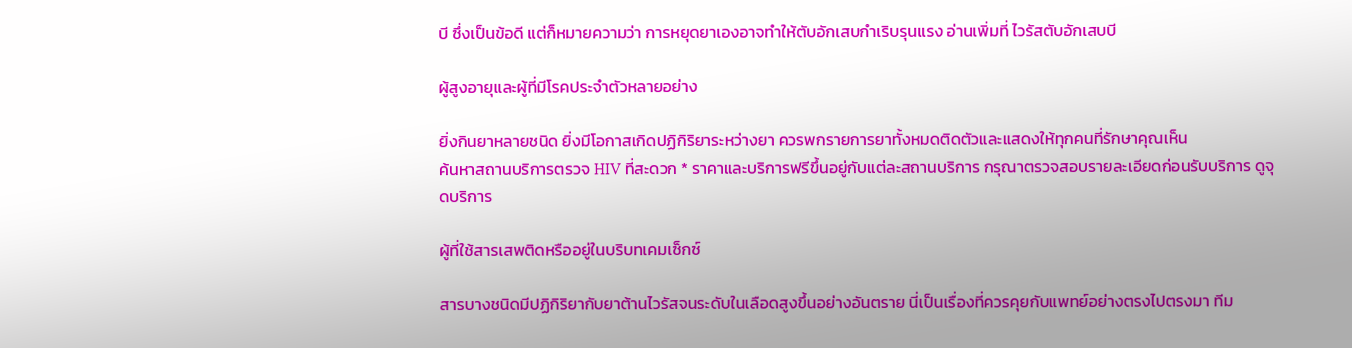บี ซึ่งเป็นข้อดี แต่ก็หมายความว่า การหยุดยาเองอาจทำให้ตับอักเสบกำเริบรุนแรง อ่านเพิ่มที่ ไวรัสตับอักเสบบี

ผู้สูงอายุและผู้ที่มีโรคประจำตัวหลายอย่าง

ยิ่งกินยาหลายชนิด ยิ่งมีโอกาสเกิดปฏิกิริยาระหว่างยา ควรพกรายการยาทั้งหมดติดตัวและแสดงให้ทุกคนที่รักษาคุณเห็น
ค้นหาสถานบริการตรวจ HIV ที่สะดวก * ราคาและบริการฟรีขึ้นอยู่กับแต่ละสถานบริการ กรุณาตรวจสอบรายละเอียดก่อนรับบริการ ดูจุดบริการ

ผู้ที่ใช้สารเสพติดหรืออยู่ในบริบทเคมเซ็กซ์

สารบางชนิดมีปฏิกิริยากับยาต้านไวรัสจนระดับในเลือดสูงขึ้นอย่างอันตราย นี่เป็นเรื่องที่ควรคุยกับแพทย์อย่างตรงไปตรงมา ทีม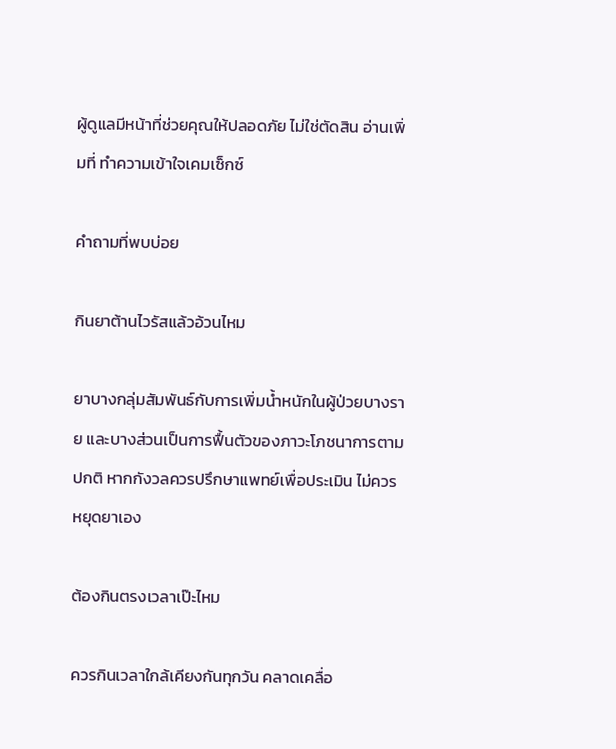ผู้ดูแลมีหน้าที่ช่วยคุณให้ปลอดภัย ไม่ใช่ตัดสิน อ่านเพิ่มที่ ทำความเข้าใจเคมเซ็กซ์

คำถามที่พบบ่อย

กินยาต้านไวรัสแล้วอ้วนไหม

ยาบางกลุ่มสัมพันธ์กับการเพิ่มน้ำหนักในผู้ป่วยบางราย และบางส่วนเป็นการฟื้นตัวของภาวะโภชนาการตามปกติ หากกังวลควรปรึกษาแพทย์เพื่อประเมิน ไม่ควรหยุดยาเอง

ต้องกินตรงเวลาเป๊ะไหม

ควรกินเวลาใกล้เคียงกันทุกวัน คลาดเคลื่อ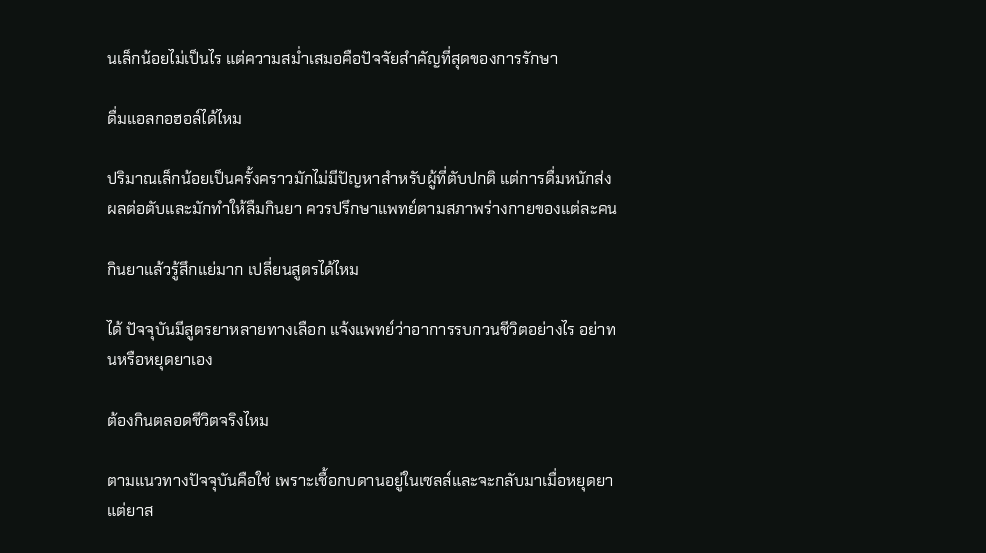นเล็กน้อยไม่เป็นไร แต่ความสม่ำเสมอคือปัจจัยสำคัญที่สุดของการรักษา

ดื่มแอลกอฮอล์ได้ไหม

ปริมาณเล็กน้อยเป็นครั้งคราวมักไม่มีปัญหาสำหรับผู้ที่ตับปกติ แต่การดื่มหนักส่งผลต่อตับและมักทำให้ลืมกินยา ควรปรึกษาแพทย์ตามสภาพร่างกายของแต่ละคน

กินยาแล้วรู้สึกแย่มาก เปลี่ยนสูตรได้ไหม

ได้ ปัจจุบันมีสูตรยาหลายทางเลือก แจ้งแพทย์ว่าอาการรบกวนชีวิตอย่างไร อย่าทนหรือหยุดยาเอง

ต้องกินตลอดชีวิตจริงไหม

ตามแนวทางปัจจุบันคือใช่ เพราะเชื้อกบดานอยู่ในเซลล์และจะกลับมาเมื่อหยุดยา แต่ยาส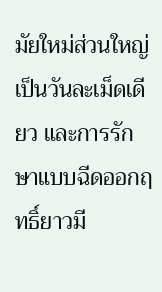มัยใหม่ส่วนใหญ่เป็นวันละเม็ดเดียว และการรักษาแบบฉีดออกฤทธิ์ยาวมี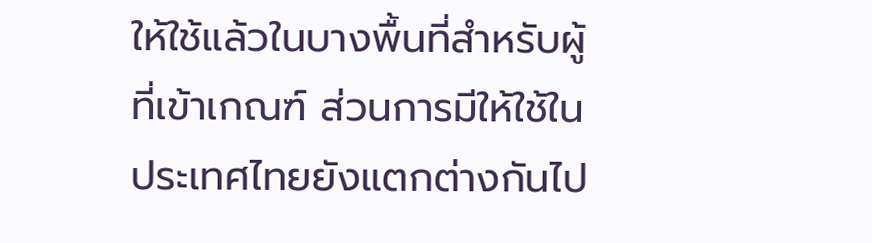ให้ใช้แล้วในบางพื้นที่สำหรับผู้ที่เข้าเกณฑ์ ส่วนการมีให้ใช้ในประเทศไทยยังแตกต่างกันไป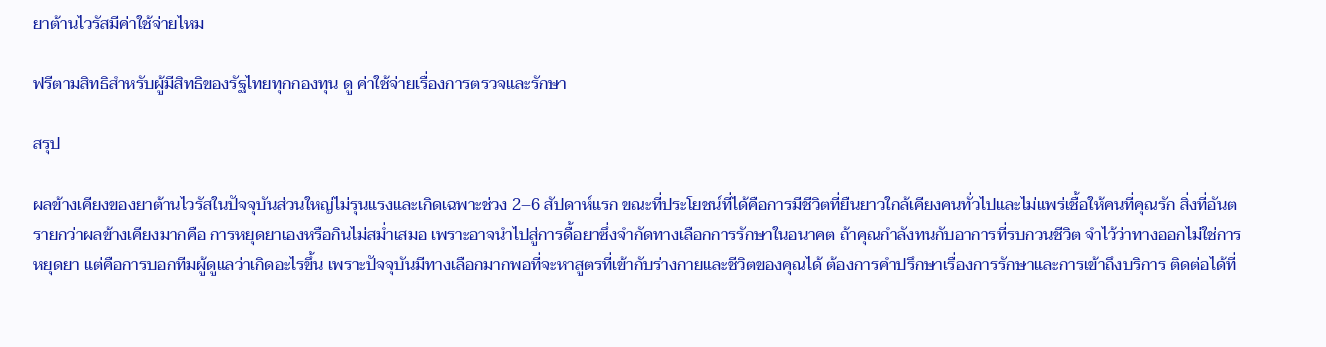ยาต้านไวรัสมีค่าใช้จ่ายไหม

ฟรีตามสิทธิสำหรับผู้มีสิทธิของรัฐไทยทุกกองทุน ดู ค่าใช้จ่ายเรื่องการตรวจและรักษา

สรุป

ผลข้างเคียงของยาต้านไวรัสในปัจจุบันส่วนใหญ่ไม่รุนแรงและเกิดเฉพาะช่วง 2–6 สัปดาห์แรก ขณะที่ประโยชน์ที่ได้คือการมีชีวิตที่ยืนยาวใกล้เคียงคนทั่วไปและไม่แพร่เชื้อให้คนที่คุณรัก สิ่งที่อันตรายกว่าผลข้างเคียงมากคือ การหยุดยาเองหรือกินไม่สม่ำเสมอ เพราะอาจนำไปสู่การดื้อยาซึ่งจำกัดทางเลือกการรักษาในอนาคต ถ้าคุณกำลังทนกับอาการที่รบกวนชีวิต จำไว้ว่าทางออกไม่ใช่การหยุดยา แต่คือการบอกทีมผู้ดูแลว่าเกิดอะไรขึ้น เพราะปัจจุบันมีทางเลือกมากพอที่จะหาสูตรที่เข้ากับร่างกายและชีวิตของคุณได้ ต้องการคำปรึกษาเรื่องการรักษาและการเข้าถึงบริการ ติดต่อได้ที่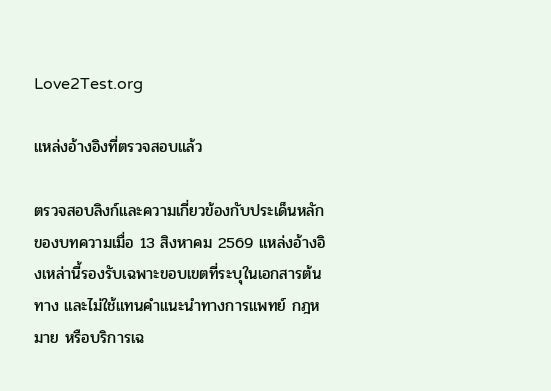Love2Test.org

แหล่งอ้างอิงที่ตรวจสอบแล้ว

ตรวจสอบลิงก์และความเกี่ยวข้องกับประเด็นหลักของบทความเมื่อ 13 สิงหาคม 2569 แหล่งอ้างอิงเหล่านี้รองรับเฉพาะขอบเขตที่ระบุในเอกสารต้นทาง และไม่ใช้แทนคำแนะนำทางการแพทย์ กฎหมาย หรือบริการเฉ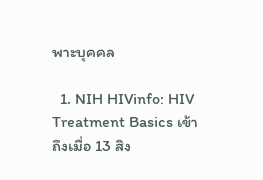พาะบุคคล

  1. NIH HIVinfo: HIV Treatment Basics เข้าถึงเมื่อ 13 สิง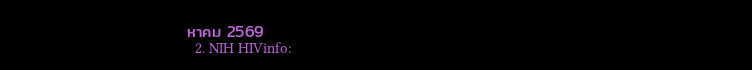หาคม 2569
  2. NIH HIVinfo: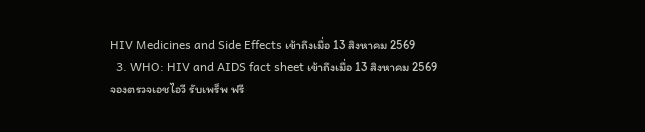HIV Medicines and Side Effects เข้าถึงเมื่อ 13 สิงหาคม 2569
  3. WHO: HIV and AIDS fact sheet เข้าถึงเมื่อ 13 สิงหาคม 2569
จองตรวจเอชไอวี รับเพร็พ ฟรี